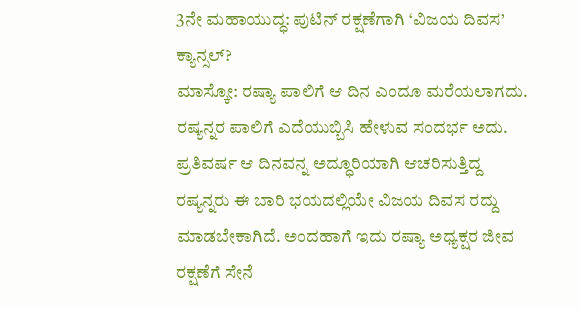3ನೇ ಮಹಾಯುದ್ಧ: ಪುಟಿನ್ ರಕ್ಷಣೆಗಾಗಿ ‘ವಿಜಯ ದಿವಸ’ ಕ್ಯಾನ್ಸಲ್?
ಮಾಸ್ಕೋ: ರಷ್ಯಾ ಪಾಲಿಗೆ ಆ ದಿನ ಎಂದೂ ಮರೆಯಲಾಗದು. ರಷ್ಯನ್ನರ ಪಾಲಿಗೆ ಎದೆಯುಬ್ಬಿಸಿ ಹೇಳುವ ಸಂದರ್ಭ ಅದು. ಪ್ರತಿವರ್ಷ ಆ ದಿನವನ್ನ ಅದ್ಧೂರಿಯಾಗಿ ಆಚರಿಸುತ್ತಿದ್ದ ರಷ್ಯನ್ನರು ಈ ಬಾರಿ ಭಯದಲ್ಲಿಯೇ ವಿಜಯ ದಿವಸ ರದ್ದು ಮಾಡಬೇಕಾಗಿದೆ. ಅಂದಹಾಗೆ ಇದು ರಷ್ಯಾ ಅಧ್ಯಕ್ಷರ ಜೀವ ರಕ್ಷಣೆಗೆ ಸೇನೆ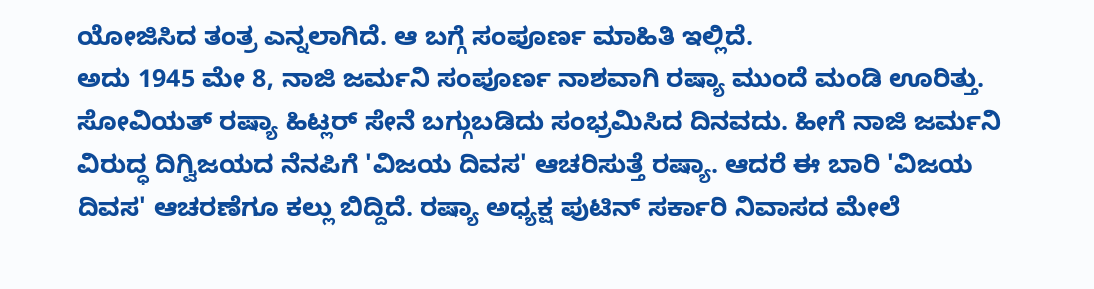ಯೋಜಿಸಿದ ತಂತ್ರ ಎನ್ನಲಾಗಿದೆ. ಆ ಬಗ್ಗೆ ಸಂಪೂರ್ಣ ಮಾಹಿತಿ ಇಲ್ಲಿದೆ.
ಅದು 1945 ಮೇ 8, ನಾಜಿ ಜರ್ಮನಿ ಸಂಪೂರ್ಣ ನಾಶವಾಗಿ ರಷ್ಯಾ ಮುಂದೆ ಮಂಡಿ ಊರಿತ್ತು. ಸೋವಿಯತ್ ರಷ್ಯಾ ಹಿಟ್ಲರ್ ಸೇನೆ ಬಗ್ಗುಬಡಿದು ಸಂಭ್ರಮಿಸಿದ ದಿನವದು. ಹೀಗೆ ನಾಜಿ ಜರ್ಮನಿ ವಿರುದ್ಧ ದಿಗ್ವಿಜಯದ ನೆನಪಿಗೆ 'ವಿಜಯ ದಿವಸ' ಆಚರಿಸುತ್ತೆ ರಷ್ಯಾ. ಆದರೆ ಈ ಬಾರಿ 'ವಿಜಯ ದಿವಸ' ಆಚರಣೆಗೂ ಕಲ್ಲು ಬಿದ್ದಿದೆ. ರಷ್ಯಾ ಅಧ್ಯಕ್ಷ ಪುಟಿನ್ ಸರ್ಕಾರಿ ನಿವಾಸದ ಮೇಲೆ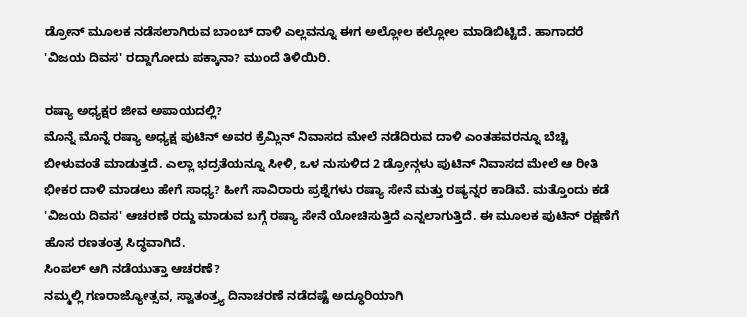ಡ್ರೋನ್ ಮೂಲಕ ನಡೆಸಲಾಗಿರುವ ಬಾಂಬ್ ದಾಳಿ ಎಲ್ಲವನ್ನೂ ಈಗ ಅಲ್ಲೋಲ ಕಲ್ಲೋಲ ಮಾಡಿಬಿಟ್ಟಿದೆ. ಹಾಗಾದರೆ 'ವಿಜಯ ದಿವಸ' ರದ್ದಾಗೋದು ಪಕ್ಕಾನಾ? ಮುಂದೆ ತಿಳಿಯಿರಿ.

ರಷ್ಯಾ ಅಧ್ಯಕ್ಷರ ಜೀವ ಅಪಾಯದಲ್ಲಿ?
ಮೊನ್ನೆ ಮೊನ್ನೆ ರಷ್ಯಾ ಅಧ್ಯಕ್ಷ ಪುಟಿನ್ ಅವರ ಕ್ರೆಮ್ಲಿನ್ ನಿವಾಸದ ಮೇಲೆ ನಡೆದಿರುವ ದಾಳಿ ಎಂತಹವರನ್ನೂ ಬೆಚ್ಚಿ ಬೀಳುವಂತೆ ಮಾಡುತ್ತದೆ. ಎಲ್ಲಾ ಭದ್ರತೆಯನ್ನೂ ಸೀಳಿ, ಒಳ ನುಸುಳಿದ 2 ಡ್ರೋನ್ಗಳು ಪುಟಿನ್ ನಿವಾಸದ ಮೇಲೆ ಆ ರೀತಿ ಭೀಕರ ದಾಳಿ ಮಾಡಲು ಹೇಗೆ ಸಾಧ್ಯ? ಹೀಗೆ ಸಾವಿರಾರು ಪ್ರಶ್ನೆಗಳು ರಷ್ಯಾ ಸೇನೆ ಮತ್ತು ರಷ್ಯನ್ನರ ಕಾಡಿವೆ. ಮತ್ತೊಂದು ಕಡೆ 'ವಿಜಯ ದಿವಸ' ಆಚರಣೆ ರದ್ದು ಮಾಡುವ ಬಗ್ಗೆ ರಷ್ಯಾ ಸೇನೆ ಯೋಚಿಸುತ್ತಿದೆ ಎನ್ನಲಾಗುತ್ತಿದೆ. ಈ ಮೂಲಕ ಪುಟಿನ್ ರಕ್ಷಣೆಗೆ ಹೊಸ ರಣತಂತ್ರ ಸಿದ್ಧವಾಗಿದೆ.
ಸಿಂಪಲ್ ಆಗಿ ನಡೆಯುತ್ತಾ ಆಚರಣೆ?
ನಮ್ಮಲ್ಲಿ ಗಣರಾಜ್ಯೋತ್ಸವ, ಸ್ವಾತಂತ್ರ್ಯ ದಿನಾಚರಣೆ ನಡೆದಷ್ಟೆ ಅದ್ಧೂರಿಯಾಗಿ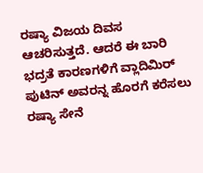ರಷ್ಯಾ ವಿಜಯ ದಿವಸ ಆಚರಿಸುತ್ತದೆ. ಆದರೆ ಈ ಬಾರಿ ಭದ್ರತೆ ಕಾರಣಗಳಿಗೆ ವ್ಲಾದಿಮಿರ್ ಪುಟಿನ್ ಅವರನ್ನ ಹೊರಗೆ ಕರೆಸಲು ರಷ್ಯಾ ಸೇನೆ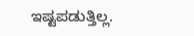ಇಷ್ಟಪಡುತ್ತಿಲ್ಲ.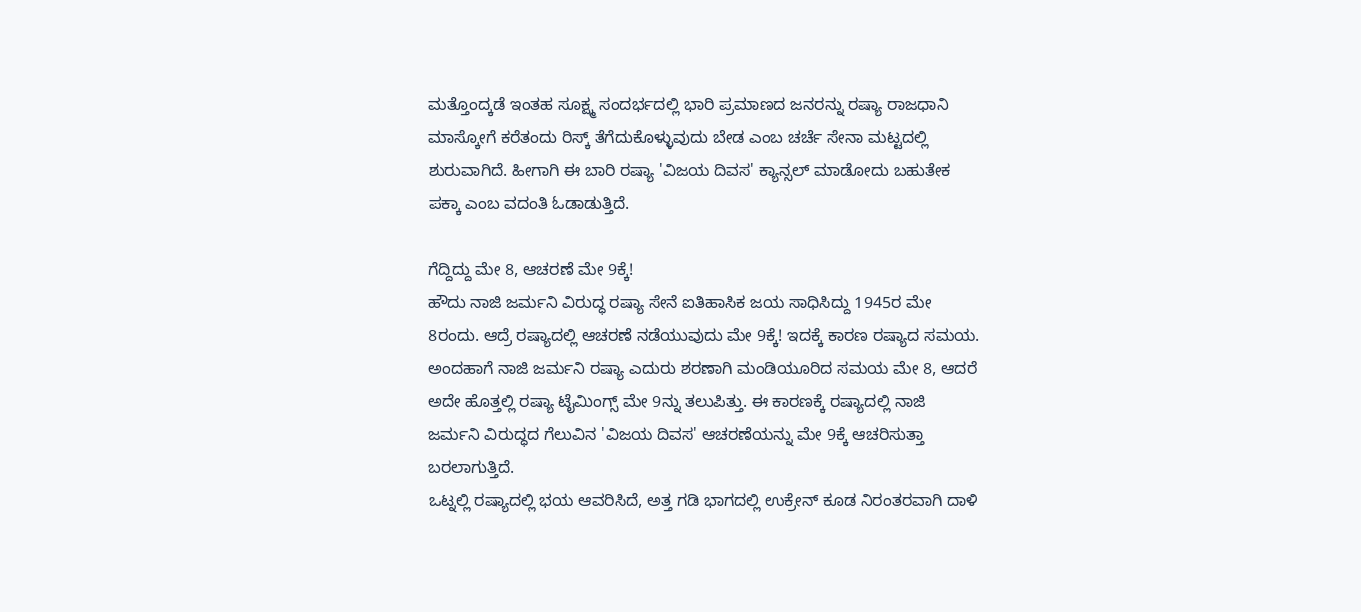ಮತ್ತೊಂದ್ಕಡೆ ಇಂತಹ ಸೂಕ್ಷ್ಮ ಸಂದರ್ಭದಲ್ಲಿ ಭಾರಿ ಪ್ರಮಾಣದ ಜನರನ್ನು ರಷ್ಯಾ ರಾಜಧಾನಿ ಮಾಸ್ಕೋಗೆ ಕರೆತಂದು ರಿಸ್ಕ್ ತೆಗೆದುಕೊಳ್ಳುವುದು ಬೇಡ ಎಂಬ ಚರ್ಚೆ ಸೇನಾ ಮಟ್ಟದಲ್ಲಿ ಶುರುವಾಗಿದೆ. ಹೀಗಾಗಿ ಈ ಬಾರಿ ರಷ್ಯಾ 'ವಿಜಯ ದಿವಸ' ಕ್ಯಾನ್ಸಲ್ ಮಾಡೋದು ಬಹುತೇಕ ಪಕ್ಕಾ ಎಂಬ ವದಂತಿ ಓಡಾಡುತ್ತಿದೆ.

ಗೆದ್ದಿದ್ದು ಮೇ 8, ಆಚರಣೆ ಮೇ 9ಕ್ಕೆ!
ಹೌದು ನಾಜಿ ಜರ್ಮನಿ ವಿರುದ್ಧ ರಷ್ಯಾ ಸೇನೆ ಐತಿಹಾಸಿಕ ಜಯ ಸಾಧಿಸಿದ್ದು 1945ರ ಮೇ 8ರಂದು. ಆದ್ರೆ ರಷ್ಯಾದಲ್ಲಿ ಆಚರಣೆ ನಡೆಯುವುದು ಮೇ 9ಕ್ಕೆ! ಇದಕ್ಕೆ ಕಾರಣ ರಷ್ಯಾದ ಸಮಯ. ಅಂದಹಾಗೆ ನಾಜಿ ಜರ್ಮನಿ ರಷ್ಯಾ ಎದುರು ಶರಣಾಗಿ ಮಂಡಿಯೂರಿದ ಸಮಯ ಮೇ 8, ಆದರೆ ಅದೇ ಹೊತ್ತಲ್ಲಿ ರಷ್ಯಾ ಟೈಮಿಂಗ್ಸ್ ಮೇ 9ನ್ನು ತಲುಪಿತ್ತು. ಈ ಕಾರಣಕ್ಕೆ ರಷ್ಯಾದಲ್ಲಿ ನಾಜಿ ಜರ್ಮನಿ ವಿರುದ್ಧದ ಗೆಲುವಿನ 'ವಿಜಯ ದಿವಸ' ಆಚರಣೆಯನ್ನು ಮೇ 9ಕ್ಕೆ ಆಚರಿಸುತ್ತಾ ಬರಲಾಗುತ್ತಿದೆ.
ಒಟ್ನಲ್ಲಿ ರಷ್ಯಾದಲ್ಲಿ ಭಯ ಆವರಿಸಿದೆ, ಅತ್ತ ಗಡಿ ಭಾಗದಲ್ಲಿ ಉಕ್ರೇನ್ ಕೂಡ ನಿರಂತರವಾಗಿ ದಾಳಿ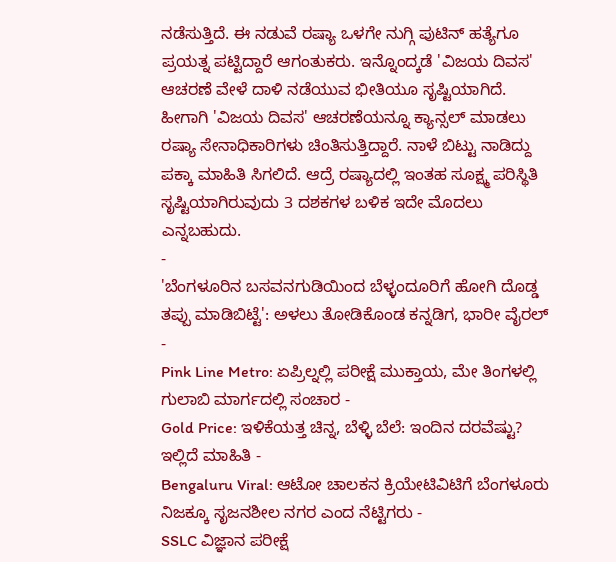ನಡೆಸುತ್ತಿದೆ. ಈ ನಡುವೆ ರಷ್ಯಾ ಒಳಗೇ ನುಗ್ಗಿ ಪುಟಿನ್ ಹತ್ಯೆಗೂ ಪ್ರಯತ್ನ ಪಟ್ಟಿದ್ದಾರೆ ಆಗಂತುಕರು. ಇನ್ನೊಂದ್ಕಡೆ 'ವಿಜಯ ದಿವಸ' ಆಚರಣೆ ವೇಳೆ ದಾಳಿ ನಡೆಯುವ ಭೀತಿಯೂ ಸೃಷ್ಟಿಯಾಗಿದೆ. ಹೀಗಾಗಿ 'ವಿಜಯ ದಿವಸ' ಆಚರಣೆಯನ್ನೂ ಕ್ಯಾನ್ಸಲ್ ಮಾಡಲು ರಷ್ಯಾ ಸೇನಾಧಿಕಾರಿಗಳು ಚಿಂತಿಸುತ್ತಿದ್ದಾರೆ. ನಾಳೆ ಬಿಟ್ಟು ನಾಡಿದ್ದು ಪಕ್ಕಾ ಮಾಹಿತಿ ಸಿಗಲಿದೆ. ಆದ್ರೆ ರಷ್ಯಾದಲ್ಲಿ ಇಂತಹ ಸೂಕ್ಷ್ಮ ಪರಿಸ್ಥಿತಿ ಸೃಷ್ಟಿಯಾಗಿರುವುದು 3 ದಶಕಗಳ ಬಳಿಕ ಇದೇ ಮೊದಲು ಎನ್ನಬಹುದು.
-
'ಬೆಂಗಳೂರಿನ ಬಸವನಗುಡಿಯಿಂದ ಬೆಳ್ಳಂದೂರಿಗೆ ಹೋಗಿ ದೊಡ್ಡ ತಪ್ಪು ಮಾಡಿಬಿಟ್ಟೆ': ಅಳಲು ತೋಡಿಕೊಂಡ ಕನ್ನಡಿಗ, ಭಾರೀ ವೈರಲ್ -
Pink Line Metro: ಏಪ್ರಿಲ್ನಲ್ಲಿ ಪರೀಕ್ಷೆ ಮುಕ್ತಾಯ, ಮೇ ತಿಂಗಳಲ್ಲಿ ಗುಲಾಬಿ ಮಾರ್ಗದಲ್ಲಿ ಸಂಚಾರ -
Gold Price: ಇಳಿಕೆಯತ್ತ ಚಿನ್ನ, ಬೆಳ್ಳಿ ಬೆಲೆ: ಇಂದಿನ ದರವೆಷ್ಟು? ಇಲ್ಲಿದೆ ಮಾಹಿತಿ -
Bengaluru Viral: ಆಟೋ ಚಾಲಕನ ಕ್ರಿಯೇಟಿವಿಟಿಗೆ ಬೆಂಗಳೂರು ನಿಜಕ್ಕೂ ಸೃಜನಶೀಲ ನಗರ ಎಂದ ನೆಟ್ಟಿಗರು -
SSLC ವಿಜ್ಞಾನ ಪರೀಕ್ಷೆ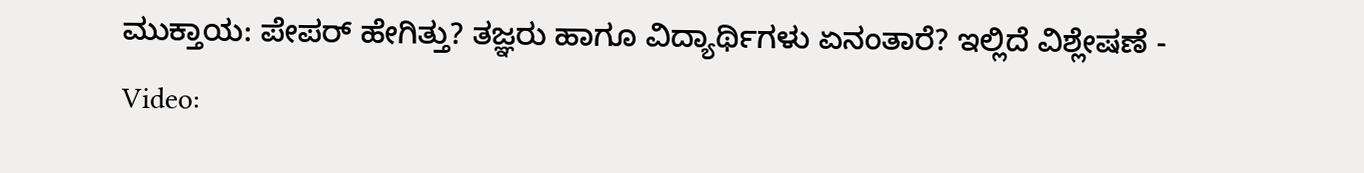ಮುಕ್ತಾಯ: ಪೇಪರ್ ಹೇಗಿತ್ತು? ತಜ್ಞರು ಹಾಗೂ ವಿದ್ಯಾರ್ಥಿಗಳು ಏನಂತಾರೆ? ಇಲ್ಲಿದೆ ವಿಶ್ಲೇಷಣೆ -
Video: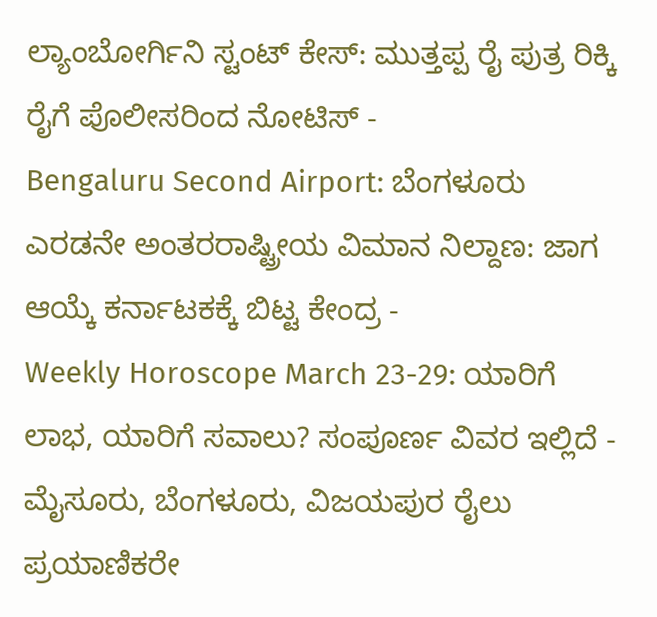ಲ್ಯಾಂಬೋರ್ಗಿನಿ ಸ್ಟಂಟ್ ಕೇಸ್: ಮುತ್ತಪ್ಪ ರೈ ಪುತ್ರ ರಿಕ್ಕಿ ರೈಗೆ ಪೊಲೀಸರಿಂದ ನೋಟಿಸ್ -
Bengaluru Second Airport: ಬೆಂಗಳೂರು ಎರಡನೇ ಅಂತರರಾಷ್ಟ್ರೀಯ ವಿಮಾನ ನಿಲ್ದಾಣ: ಜಾಗ ಆಯ್ಕೆ ಕರ್ನಾಟಕಕ್ಕೆ ಬಿಟ್ಟ ಕೇಂದ್ರ -
Weekly Horoscope March 23-29: ಯಾರಿಗೆ ಲಾಭ, ಯಾರಿಗೆ ಸವಾಲು? ಸಂಪೂರ್ಣ ವಿವರ ಇಲ್ಲಿದೆ -
ಮೈಸೂರು, ಬೆಂಗಳೂರು, ವಿಜಯಪುರ ರೈಲು ಪ್ರಯಾಣಿಕರೇ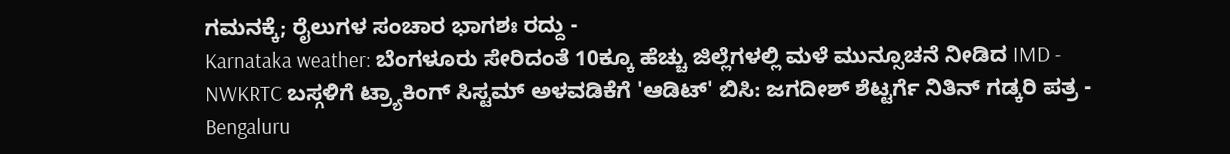ಗಮನಕ್ಕೆ; ರೈಲುಗಳ ಸಂಚಾರ ಭಾಗಶಃ ರದ್ದು -
Karnataka weather: ಬೆಂಗಳೂರು ಸೇರಿದಂತೆ 10ಕ್ಕೂ ಹೆಚ್ಚು ಜಿಲ್ಲೆಗಳಲ್ಲಿ ಮಳೆ ಮುನ್ಸೂಚನೆ ನೀಡಿದ IMD -
NWKRTC ಬಸ್ಗಳಿಗೆ ಟ್ರ್ಯಾಕಿಂಗ್ ಸಿಸ್ಟಮ್ ಅಳವಡಿಕೆಗೆ 'ಆಡಿಟ್' ಬಿಸಿ: ಜಗದೀಶ್ ಶೆಟ್ಟರ್ಗೆ ನಿತಿನ್ ಗಡ್ಕರಿ ಪತ್ರ -
Bengaluru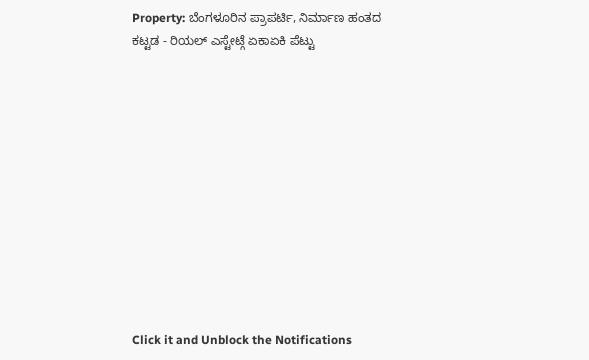Property: ಬೆಂಗಳೂರಿನ ಪ್ರಾಪರ್ಟಿ, ನಿರ್ಮಾಣ ಹಂತದ ಕಟ್ಟಡ - ರಿಯಲ್ ಎಸ್ಟೇಟ್ಗೆ ಏಕಾಏಕಿ ಪೆಟ್ಟು












Click it and Unblock the Notifications